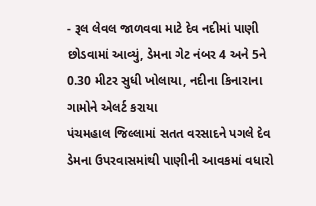- રૂલ લેવલ જાળવવા માટે દેવ નદીમાં પાણી છોડવામાં આવ્યું, ડેમના ગેટ નંબર 4 અને 5ને 0.30 મીટર સુધી ખોલાયા, નદીના કિનારાના ગામોને એલર્ટ કરાયા
પંચમહાલ જિલ્લામાં સતત વરસાદને પગલે દેવ ડેમના ઉપરવાસમાંથી પાણીની આવકમાં વધારો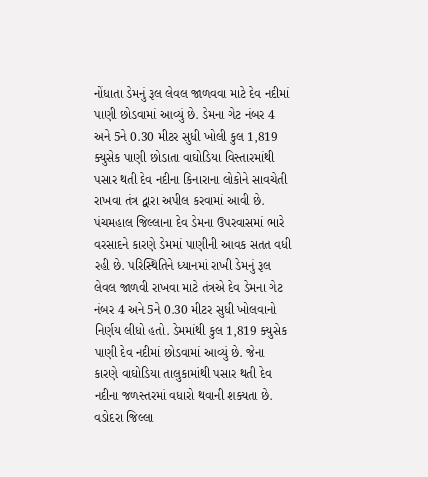નોંધાતા ડેમનું રૂલ લેવલ જાળવવા માટે દેવ નદીમાં પાણી છોડવામાં આવ્યું છે. ડેમના ગેટ નંબર 4 અને 5ને 0.30 મીટર સુધી ખોલી કુલ 1,819 ક્યુસેક પાણી છોડાતા વાઘોડિયા વિસ્તારમાંથી પસાર થતી દેવ નદીના કિનારાના લોકોને સાવચેતી રાખવા તંત્ર દ્વારા અપીલ કરવામાં આવી છે.
પંચમહાલ જિલ્લાના દેવ ડેમના ઉપરવાસમાં ભારે વરસાદને કારણે ડેમમાં પાણીની આવક સતત વધી રહી છે. પરિસ્થિતિને ધ્યાનમાં રાખી ડેમનું રૂલ લેવલ જાળવી રાખવા માટે તંત્રએ દેવ ડેમના ગેટ નંબર 4 અને 5ને 0.30 મીટર સુધી ખોલવાનો નિર્ણય લીધો હતો. ડેમમાંથી કુલ 1,819 ક્યુસેક પાણી દેવ નદીમાં છોડવામાં આવ્યું છે. જેના કારણે વાઘોડિયા તાલુકામાંથી પસાર થતી દેવ નદીના જળસ્તરમાં વધારો થવાની શક્યતા છે.
વડોદરા જિલ્લા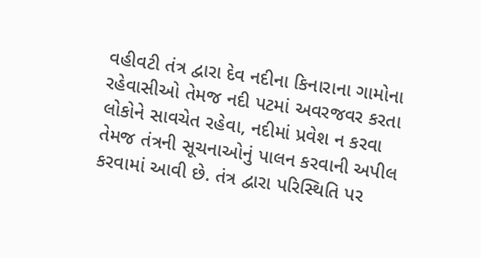વહીવટી તંત્ર દ્વારા દેવ નદીના કિનારાના ગામોના રહેવાસીઓ તેમજ નદી પટમાં અવરજવર કરતા લોકોને સાવચેત રહેવા, નદીમાં પ્રવેશ ન કરવા તેમજ તંત્રની સૂચનાઓનું પાલન કરવાની અપીલ કરવામાં આવી છે. તંત્ર દ્વારા પરિસ્થિતિ પર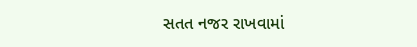સતત નજર રાખવામાં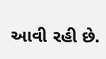આવી રહી છે.